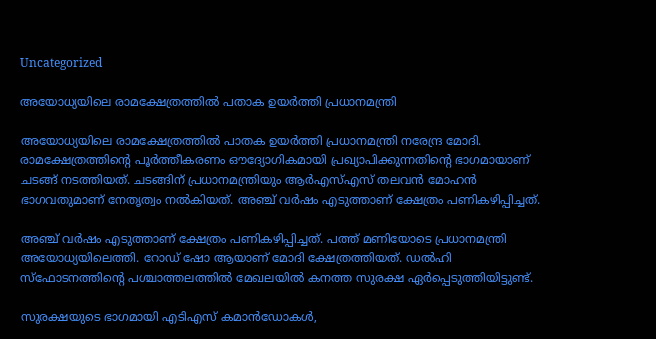Uncategorized

അയോധ്യയിലെ രാമക്ഷേത്രത്തില്‍ പതാക ഉയര്‍ത്തി പ്രധാനമന്ത്രി

അയോധ്യയിലെ രാമക്ഷേത്രത്തിൽ പാതക ഉയർത്തി പ്രധാനമന്ത്രി നരേന്ദ്ര മോദി. രാമക്ഷേത്രത്തിന്റെ പൂര്‍ത്തീകരണം ഔദ്യോഗികമായി പ്രഖ്യാപിക്കുന്നതിന്‍റെ ഭാഗമായാണ് ചടങ്ങ് നടത്തിയത്. ചടങ്ങിന് പ്രധാനമന്ത്രിയും ആര്‍എസ്എസ് തലവന്‍ മോഹന്‍ ഭാഗവതുമാണ് നേതൃത്വം നൽകിയത്. അഞ്ച് വർഷം എടുത്താണ് ക്ഷേത്രം പണികഴിപ്പിച്ചത്.

അഞ്ച് വർഷം എടുത്താണ് ക്ഷേത്രം പണികഴിപ്പിച്ചത്. പത്ത് മണിയോടെ പ്രധാനമന്ത്രി അയോധ്യയിലെത്തി. റോഡ് ഷോ ആയാണ് മോദി ക്ഷേത്രത്തിയത്. ഡല്‍ഹി സ്‌ഫോടനത്തിന്റെ പശ്ചാത്തലത്തില്‍ മേഖലയില്‍ കനത്ത സുരക്ഷ ഏര്‍പ്പെടുത്തിയിട്ടുണ്ട്.

സുരക്ഷയുടെ ഭാഗമായി എടിഎസ് കമാന്‍ഡോകള്‍,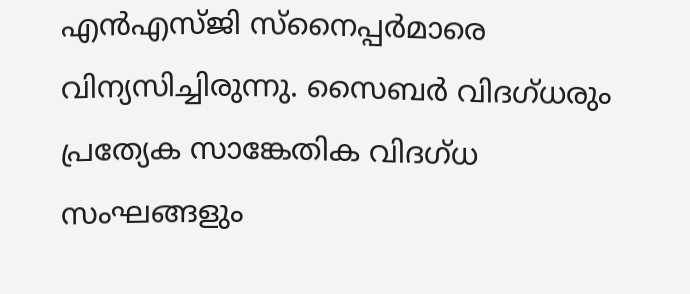എന്‍എസ്ജി സ്‌നൈപ്പര്‍മാരെ വിന്യസിച്ചിരുന്നു. സൈബര്‍ വിദഗ്ധരും പ്രത്യേക സാങ്കേതിക വിദഗ്ധ സംഘങ്ങളും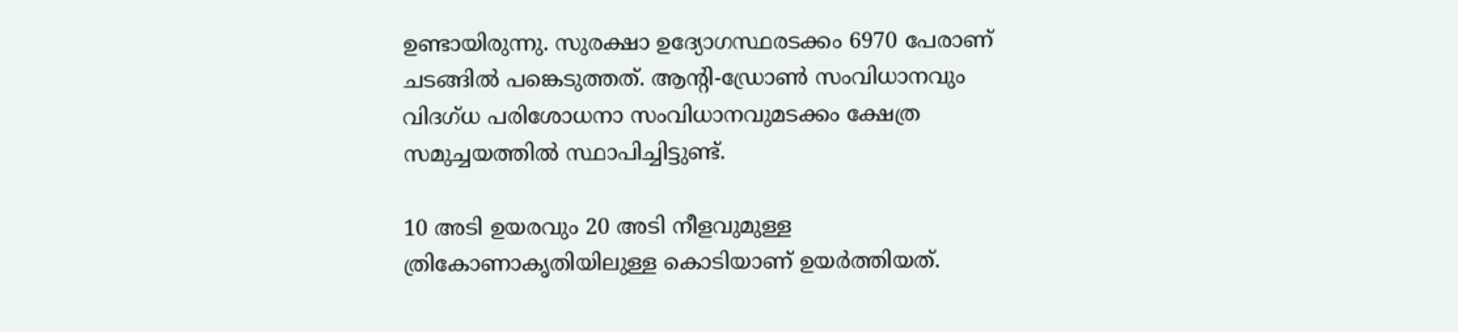ഉണ്ടായിരുന്നു. സുരക്ഷാ ഉദ്യോഗസ്ഥരടക്കം 6970 പേരാണ് ചടങ്ങിൽ പങ്കെടുത്തത്. ആന്റി-ഡ്രോണ്‍ സംവിധാനവും വിദഗ്ധ പരിശോധനാ സംവിധാനവുമടക്കം ക്ഷേത്ര സമുച്ചയത്തില്‍ സ്ഥാപിച്ചിട്ടുണ്ട്.

10 അടി ഉയരവും 20 അടി നീളവുമുള്ള ത്രികോണാകൃതിയിലുള്ള കൊടിയാണ് ഉയര്‍ത്തിയത്.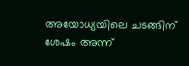അയോധ്യയിലെ ചടങ്ങിന് ശേഷം അന്ന്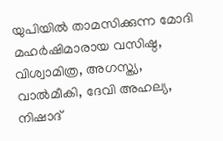യുപിയില്‍ താമസിക്കുന്ന മോദി മഹര്‍ഷിമാരായ വസിഷ്ഠ, വിശ്വാമിത്ര, അഗസ്ത്യ, വാല്‍മീകി, ദേവി അഹല്യ, നിഷാദ്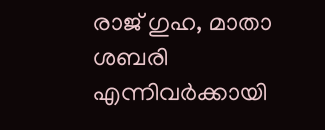രാജ് ഗുഹ, മാതാ ശബരി എന്നിവര്‍ക്കായി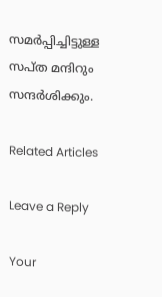സമര്‍പ്പിച്ചിട്ടുള്ള സപ്ത മന്ദിറും സന്ദര്‍ശിക്കും.

Related Articles

Leave a Reply

Your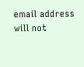email address will not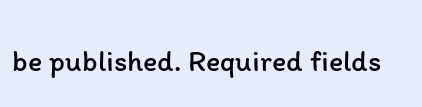be published. Required fields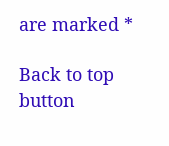are marked *

Back to top button